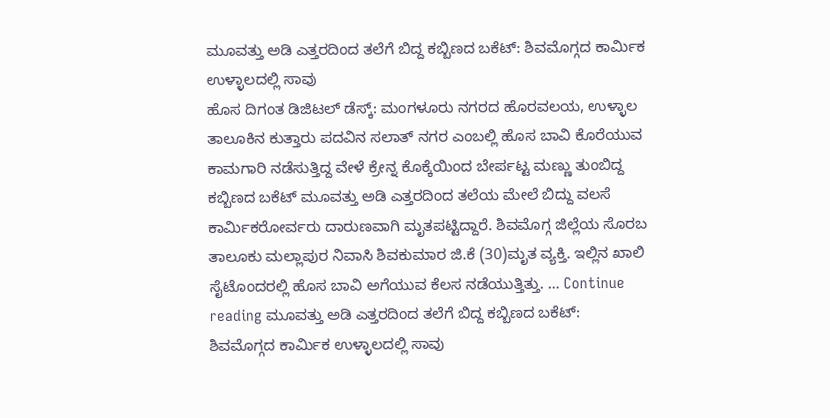ಮೂವತ್ತು ಅಡಿ ಎತ್ತರದಿಂದ ತಲೆಗೆ ಬಿದ್ದ ಕಬ್ಬಿಣದ ಬಕೆಟ್: ಶಿವಮೊಗ್ಗದ ಕಾರ್ಮಿಕ ಉಳ್ಳಾಲದಲ್ಲಿ ಸಾವು
ಹೊಸ ದಿಗಂತ ಡಿಜಿಟಲ್ ಡೆಸ್ಕ್: ಮಂಗಳೂರು ನಗರದ ಹೊರವಲಯ, ಉಳ್ಳಾಲ ತಾಲೂಕಿನ ಕುತ್ತಾರು ಪದವಿನ ಸಲಾತ್ ನಗರ ಎಂಬಲ್ಲಿ ಹೊಸ ಬಾವಿ ಕೊರೆಯುವ ಕಾಮಗಾರಿ ನಡೆಸುತ್ತಿದ್ದ ವೇಳೆ ಕ್ರೇನ್ನ ಕೊಕ್ಕೆಯಿಂದ ಬೇರ್ಪಟ್ಟ ಮಣ್ಣು ತುಂಬಿದ್ದ ಕಬ್ಬಿಣದ ಬಕೆಟ್ ಮೂವತ್ತು ಅಡಿ ಎತ್ತರದಿಂದ ತಲೆಯ ಮೇಲೆ ಬಿದ್ದು ವಲಸೆ ಕಾರ್ಮಿಕರೋರ್ವರು ದಾರುಣವಾಗಿ ಮೃತಪಟ್ಟಿದ್ದಾರೆ. ಶಿವಮೊಗ್ಗ ಜಿಲ್ಲೆಯ ಸೊರಬ ತಾಲೂಕು ಮಲ್ಲಾಪುರ ನಿವಾಸಿ ಶಿವಕುಮಾರ ಜಿ.ಕೆ (30)ಮೃತ ವ್ಯಕ್ತಿ. ಇಲ್ಲಿನ ಖಾಲಿ ಸೈಟೊಂದರಲ್ಲಿ ಹೊಸ ಬಾವಿ ಅಗೆಯುವ ಕೆಲಸ ನಡೆಯುತ್ತಿತ್ತು. … Continue reading ಮೂವತ್ತು ಅಡಿ ಎತ್ತರದಿಂದ ತಲೆಗೆ ಬಿದ್ದ ಕಬ್ಬಿಣದ ಬಕೆಟ್: ಶಿವಮೊಗ್ಗದ ಕಾರ್ಮಿಕ ಉಳ್ಳಾಲದಲ್ಲಿ ಸಾವು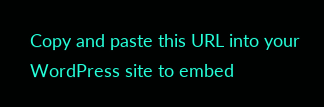Copy and paste this URL into your WordPress site to embed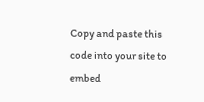Copy and paste this code into your site to embed